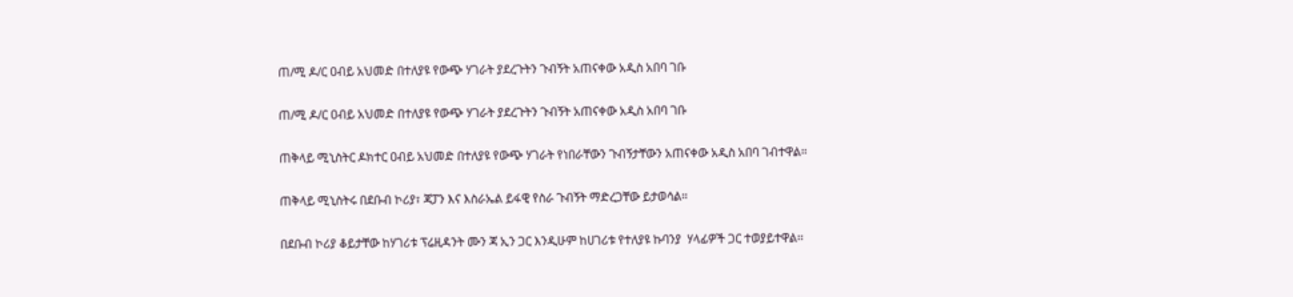ጠ/ሚ ዶ/ር ዐብይ አህመድ በተለያዩ የውጭ ሃገራት ያደረጉትን ጉብኝት አጠናቀው አዲስ አበባ ገቡ

ጠ/ሚ ዶ/ር ዐብይ አህመድ በተለያዩ የውጭ ሃገራት ያደረጉትን ጉብኝት አጠናቀው አዲስ አበባ ገቡ

ጠቅላይ ሚኒስትር ዶክተር ዐብይ አህመድ በተለያዩ የውጭ ሃገራት የነበራቸውን ጉብኝታቸውን አጠናቀው አዲስ አበባ ገብተዋል።

ጠቅላይ ሚኒስትሩ በደቡብ ኮሪያ፣ ጃፓን እና እስራኤል ይፋዊ የስራ ጉብኝት ማድረጋቸው ይታወሳል።

በደቡብ ኮሪያ ቆይታቸው ከሃገሪቱ ፕሬዚዳንት ሙን ጃ ኢን ጋር እንዲሁም ከሀገሪቱ የተለያዩ ኩባንያ  ሃላፊዎች ጋር ተወያይተዋል፡፡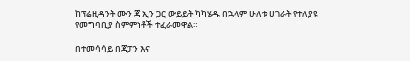ከፕሬዚዳንት ሙን ጃ ኢን ጋር ውይይት ካካሄዱ በኋላም ሁለቱ ሀገራት የተለያዩ የመግባቢያ ስምምነቶች ተፈራመዋል።

በተመሳሳይ በጃፓን እና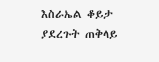እስራኤል ቆይታ ያደረጉት ጠቅላይ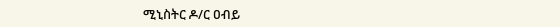ሚኒስትር ዶ/ር ዐብይ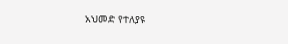አህመድ የተለያዩ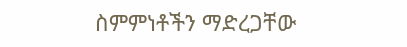ስምምነቶችን ማድረጋቸው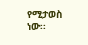የሚታወስ ነው፡፡